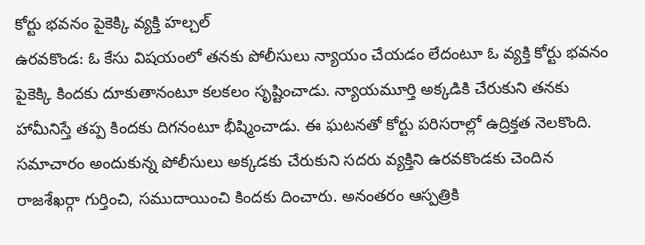కోర్టు భవనం పైకెక్కి వ్యక్తి హల్చల్
ఉరవకొండ: ఓ కేసు విషయంలో తనకు పోలీసులు న్యాయం చేయడం లేదంటూ ఓ వ్యక్తి కోర్టు భవనం పైకెక్కి కిందకు దూకుతానంటూ కలకలం సృష్టించాడు. న్యాయమూర్తి అక్కడికి చేరుకుని తనకు హామీనిస్తే తప్ప కిందకు దిగనంటూ భీష్మించాడు. ఈ ఘటనతో కోర్టు పరిసరాల్లో ఉద్రిక్తత నెలకొంది. సమాచారం అందుకున్న పోలీసులు అక్కడకు చేరుకుని సదరు వ్యక్తిని ఉరవకొండకు చెందిన రాజశేఖర్గా గుర్తించి, సముదాయించి కిందకు దించారు. అనంతరం ఆస్పత్రికి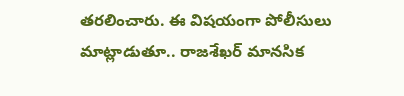తరలించారు. ఈ విషయంగా పోలీసులు మాట్లాడుతూ.. రాజశేఖర్ మానసిక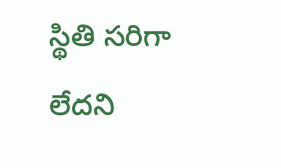స్థితి సరిగా లేదని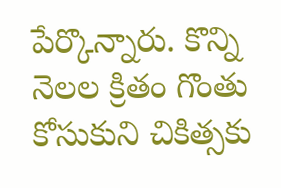పేర్కొన్నారు. కొన్ని నెలల క్రితం గొంతు కోసుకుని చికిత్సకు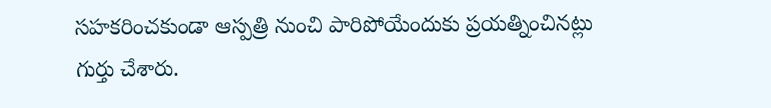సహకరించకుండా ఆస్పత్రి నుంచి పారిపోయేందుకు ప్రయత్నించినట్లు గుర్తు చేశారు.